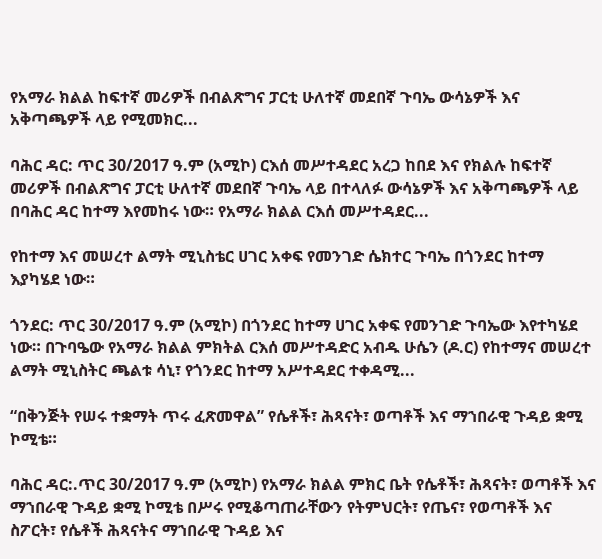የአማራ ክልል ከፍተኛ መሪዎች በብልጽግና ፓርቲ ሁለተኛ መደበኛ ጉባኤ ውሳኔዎች እና አቅጣጫዎች ላይ የሚመክር...

ባሕር ዳር: ጥር 30/2017 ዓ.ም (አሚኮ) ርእሰ መሥተዳደር አረጋ ከበደ እና የክልሉ ከፍተኛ መሪዎች በብልጽግና ፓርቲ ሁለተኛ መደበኛ ጉባኤ ላይ በተላለፉ ውሳኔዎች እና አቅጣጫዎች ላይ በባሕር ዳር ከተማ እየመከሩ ነው። የአማራ ክልል ርእሰ መሥተዳደር...

የከተማ እና መሠረተ ልማት ሚኒስቴር ሀገር አቀፍ የመንገድ ሴክተር ጉባኤ በጎንደር ከተማ እያካሄደ ነው።

ጎንደር: ጥር 30/2017 ዓ.ም (አሚኮ) በጎንደር ከተማ ሀገር አቀፍ የመንገድ ጉባኤው እየተካሄደ ነው። በጉባዔው የአማራ ክልል ምክትል ርእሰ መሥተዳድር አብዱ ሁሴን (ዶ.ር) የከተማና መሠረተ ልማት ሚኒስትር ጫልቱ ሳኒ፣ የጎንደር ከተማ አሥተዳደር ተቀዳሚ...

“በቅንጅት የሠሩ ተቋማት ጥሩ ፈጽመዋል” የሴቶች፣ ሕጻናት፣ ወጣቶች እና ማኀበራዊ ጉዳይ ቋሚ ኮሚቴ።

ባሕር ዳር:.ጥር 30/2017 ዓ.ም (አሚኮ) የአማራ ክልል ምክር ቤት የሴቶች፣ ሕጻናት፣ ወጣቶች እና ማኀበራዊ ጉዳይ ቋሚ ኮሚቴ በሥሩ የሚቆጣጠራቸውን የትምህርት፣ የጤና፣ የወጣቶች እና ስፖርት፣ የሴቶች ሕጻናትና ማኀበራዊ ጉዳይ እና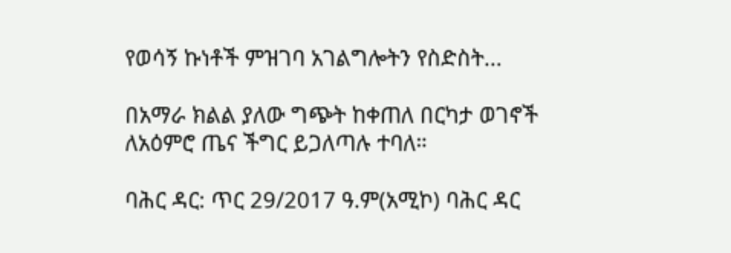የወሳኝ ኩነቶች ምዝገባ አገልግሎትን የስድስት...

በአማራ ክልል ያለው ግጭት ከቀጠለ በርካታ ወገኖች ለአዕምሮ ጤና ችግር ይጋለጣሉ ተባለ።

ባሕር ዳር: ጥር 29/2017 ዓ.ም(አሚኮ) ባሕር ዳር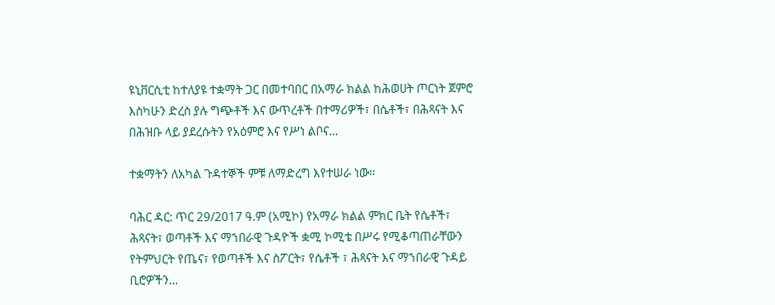ዩኒቨርሲቲ ከተለያዩ ተቋማት ጋር በመተባበር በአማራ ክልል ከሕወሀት ጦርነት ጀምሮ እስካሁን ድረስ ያሉ ግጭቶች እና ውጥረቶች በተማሪዎች፣ በሴቶች፣ በሕጻናት እና በሕዝቡ ላይ ያደረሱትን የአዕምሮ እና የሥነ ልቦና...

ተቋማትን ለአካል ጉዳተኞች ምቹ ለማድረግ እየተሠራ ነው።

ባሕር ዳር: ጥር 29/2017 ዓ.ም (አሚኮ) የአማራ ክልል ምክር ቤት የሴቶች፣ ሕጻናት፣ ወጣቶች እና ማኀበራዊ ጉዳዮች ቋሚ ኮሚቴ በሥሩ የሚቆጣጠራቸውን የትምህርት የጤና፣ የወጣቶች እና ስፖርት፣ የሴቶች ፣ ሕጻናት እና ማኀበራዊ ጉዳይ ቢሮዎችን...